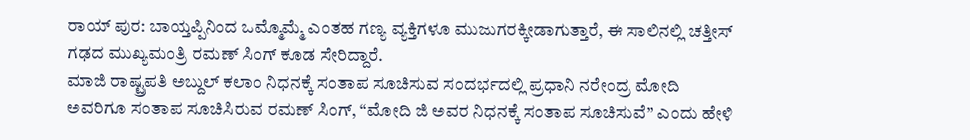ರಾಯ್ ಪುರ: ಬಾಯ್ತಪ್ಪಿನಿಂದ ಒಮ್ಮೊಮ್ಮೆ ಎಂತಹ ಗಣ್ಯ ವ್ಯಕ್ತಿಗಳೂ ಮುಜುಗರಕ್ಕೀಡಾಗುತ್ತಾರೆ, ಈ ಸಾಲಿನಲ್ಲಿ ಚತ್ತೀಸ್ ಗಢದ ಮುಖ್ಯಮಂತ್ರಿ ರಮಣ್ ಸಿಂಗ್ ಕೂಡ ಸೇರಿದ್ದಾರೆ.
ಮಾಜಿ ರಾಷ್ಟ್ರಪತಿ ಅಬ್ದುಲ್ ಕಲಾಂ ನಿಧನಕ್ಕೆ ಸಂತಾಪ ಸೂಚಿಸುವ ಸಂದರ್ಭದಲ್ಲಿ ಪ್ರಧಾನಿ ನರೇಂದ್ರ ಮೋದಿ ಅವರಿಗೂ ಸಂತಾಪ ಸೂಚಿಸಿರುವ ರಮಣ್ ಸಿಂಗ್, “ಮೋದಿ ಜಿ ಅವರ ನಿಧನಕ್ಕೆ ಸಂತಾಪ ಸೂಚಿಸುವೆ” ಎಂದು ಹೇಳಿ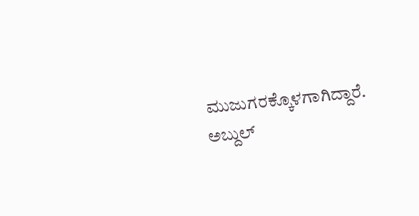ಮುಜುಗರಕ್ಕೊಳಗಾಗಿದ್ದಾರೆ.
ಅಬ್ದುಲ್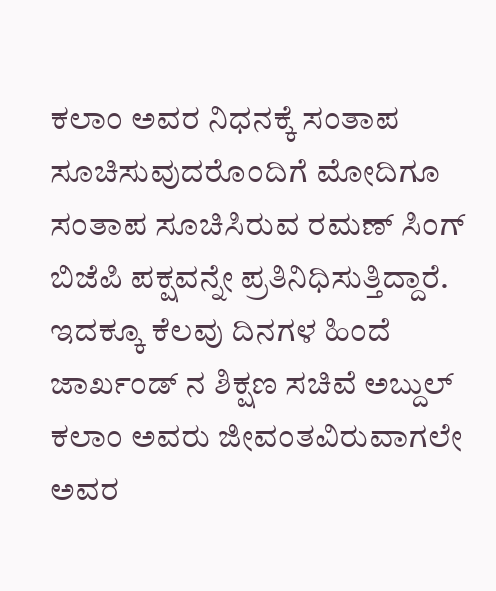ಕಲಾಂ ಅವರ ನಿಧನಕ್ಕೆ ಸಂತಾಪ ಸೂಚಿಸುವುದರೊಂದಿಗೆ ಮೋದಿಗೂ ಸಂತಾಪ ಸೂಚಿಸಿರುವ ರಮಣ್ ಸಿಂಗ್ ಬಿಜೆಪಿ ಪಕ್ಷವನ್ನೇ ಪ್ರತಿನಿಧಿಸುತ್ತಿದ್ದಾರೆ. ಇದಕ್ಕೂ ಕೆಲವು ದಿನಗಳ ಹಿಂದೆ ಜಾರ್ಖಂಡ್ ನ ಶಿಕ್ಷಣ ಸಚಿವೆ ಅಬ್ದುಲ್ ಕಲಾಂ ಅವರು ಜೀವಂತವಿರುವಾಗಲೇ ಅವರ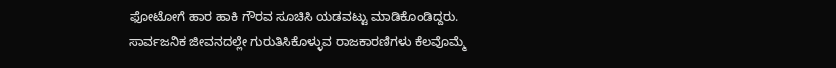ಫೋಟೋಗೆ ಹಾರ ಹಾಕಿ ಗೌರವ ಸೂಚಿಸಿ ಯಡವಟ್ಟು ಮಾಡಿಕೊಂಡಿದ್ದರು.
ಸಾರ್ವಜನಿಕ ಜೀವನದಲ್ಲೇ ಗುರುತಿಸಿಕೊಳ್ಳುವ ರಾಜಕಾರಣಿಗಳು ಕೆಲವೊಮ್ಮೆ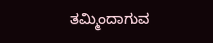ತಮ್ಮಿಂದಾಗುವ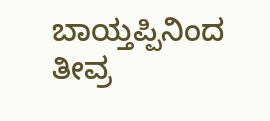ಬಾಯ್ತಪ್ಪಿನಿಂದ ತೀವ್ರ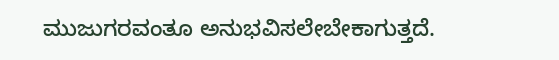ಮುಜುಗರವಂತೂ ಅನುಭವಿಸಲೇಬೇಕಾಗುತ್ತದೆ.